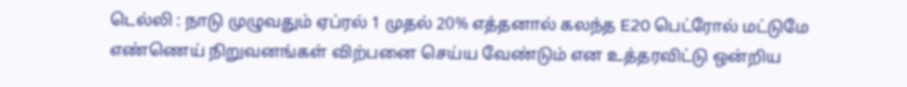டெல்லி : நாடு முழுவதும் ஏப்ரல் 1 முதல் 20% எத்தனால் கலந்த E20 பெட்ரோல் மட்டுமே எண்ணெய் நிறுவனங்கள் விற்பனை செய்ய வேண்டும் என உத்தரவிட்டு ஒன்றிய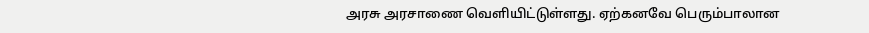அரசு அரசாணை வெளியிட்டுள்ளது. ஏற்கனவே பெரும்பாலான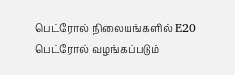பெட்ரோல் நிலையங்களில் E20 பெட்ரோல் வழங்கப்படும்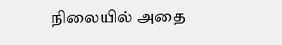நிலையில் அதை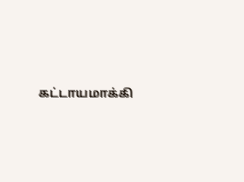கட்டாயமாக்கி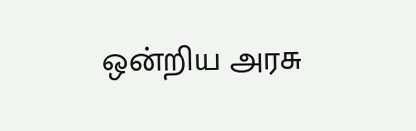ஒன்றிய அரசு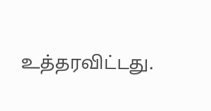உத்தரவிட்டது.